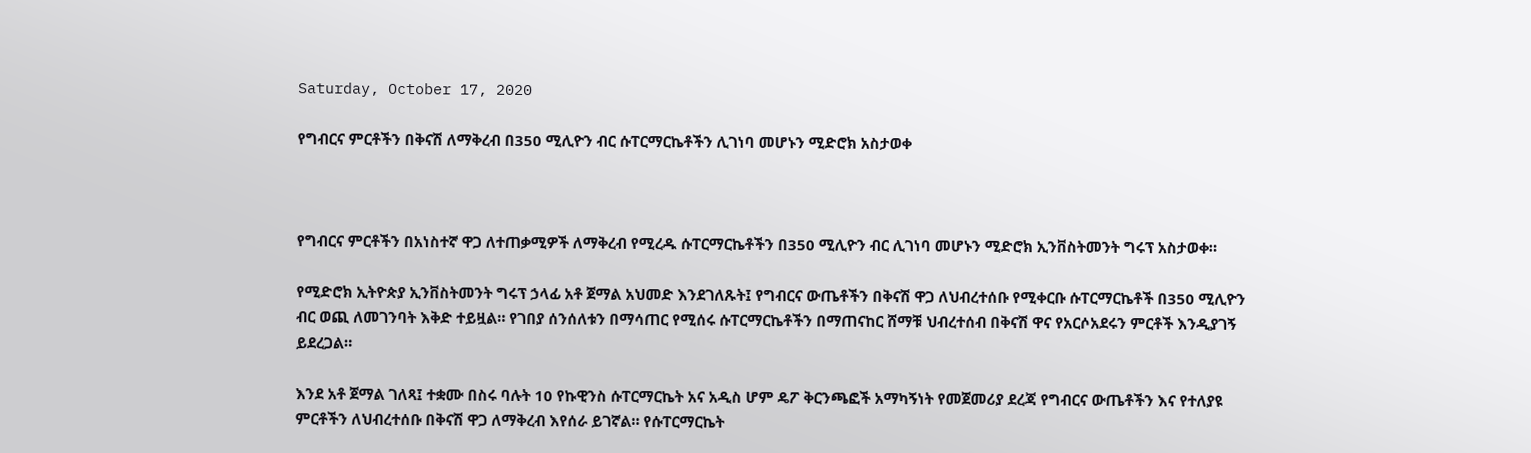Saturday, October 17, 2020

የግብርና ምርቶችን በቅናሽ ለማቅረብ በ350 ሚሊዮን ብር ሱፐርማርኬቶችን ሊገነባ መሆኑን ሚድሮክ አስታወቀ



የግብርና ምርቶችን በአነስተኛ ዋጋ ለተጠቃሚዎች ለማቅረብ የሚረዱ ሱፐርማርኬቶችን በ350 ሚሊዮን ብር ሊገነባ መሆኑን ሚድሮክ ኢንቨስትመንት ግሩፕ አስታወቀ።

የሚድሮክ ኢትዮጵያ ኢንቨስትመንት ግሩፕ ኃላፊ አቶ ጀማል አህመድ እንደገለጹት፤ የግብርና ውጤቶችን በቅናሽ ዋጋ ለህብረተሰቡ የሚቀርቡ ሱፐርማርኬቶች በ350 ሚሊዮን ብር ወጪ ለመገንባት እቅድ ተይዟል። የገበያ ሰንሰለቱን በማሳጠር የሚሰሩ ሱፐርማርኬቶችን በማጠናከር ሸማቹ ህብረተሰብ በቅናሽ ዋና የአርሶአደሩን ምርቶች እንዲያገኝ ይደረጋል።

እንደ አቶ ጀማል ገለጻ፤ ተቋሙ በስሩ ባሉት 10 የኩዊንስ ሱፐርማርኬት አና አዲስ ሆም ዴፖ ቅርንጫፎች አማካኝነት የመጀመሪያ ደረጃ የግብርና ውጤቶችን እና የተለያዩ ምርቶችን ለህብረተሰቡ በቅናሽ ዋጋ ለማቅረብ እየሰራ ይገኛል። የሱፐርማርኬት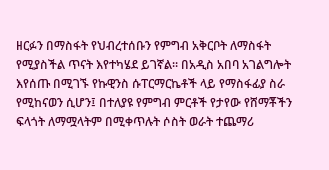ዘርፉን በማስፋት የህብረተሰቡን የምግብ አቅርቦት ለማስፋት የሚያስችል ጥናት እየተካሄደ ይገኛል። በአዲስ አበባ አገልግሎት እየሰጡ በሚገኙ የኩዊንስ ሱፐርማርኬቶች ላይ የማስፋፊያ ስራ የሚከናወን ሲሆን፤ በተለያዩ የምግብ ምርቶች የታየው የሸማቾችን ፍላጎት ለማሟላትም በሚቀጥሉት ሶስት ወራት ተጨማሪ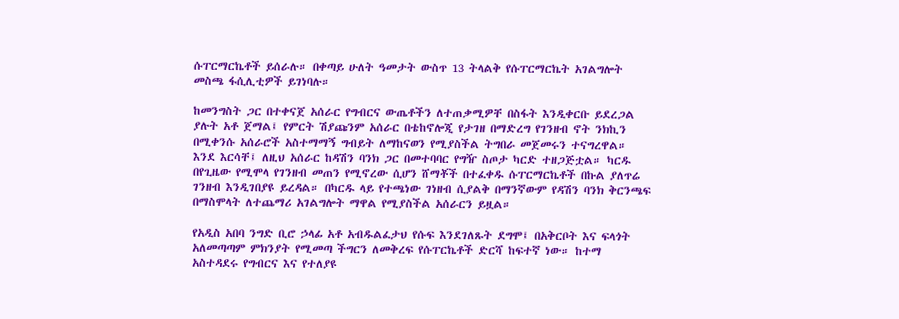ሱፐርማርኬቶች ይሰራሉ። በቀጣይ ሁለት ዓመታት ውስጥ 13 ትላልቅ የሱፐርማርኬት አገልግሎት መስጫ ፋሲሊቲዎች ይገነባሉ።

ከመንግስት ጋር በተቀናጀ አሰራር የግብርና ውጤቶችን ለተጠቃሚዎቸ በስፋት እንዲቀርቡ ይደረጋል ያሉት አቶ ጀማል፤ የምርት ሽያጩንም አሰራር በቴከኖሎጂ የታገዘ በማድረግ የገንዘብ ኖት ንክኪን በሚቀንሱ አሰራሮች አስተማማኝ ግብይት ለማከናወን የሚያስችል ትግበራ መጀመሩን ተናግረዋል። እንደ እርሳቸ፤ ለዚህ አሰራር ከዳሽን ባንክ ጋር በመተባባር የግዥ ስጦታ ካርድ ተዘጋጅቷል። ካርዱ በየጊዜው የሚሞላ የገንዘብ መጠን የሚኖረው ሲሆን ሸማቾች በተፈቀዱ ሱፐርማርኬቶች በኩል ያለጥሬ ገንዘብ እንዲገበያዩ ይረዳል። በካርዱ ላይ የተጫነው ገነዘብ ሲያልቅ በማንኛውም የዳሽን ባንክ ቅርንጫፍ በማስሞላት ለተጨማሪ አገልግሎት ማዋል የሚያስችል አሰራርን ይዟል።

የአዲስ አበባ ንግድ ቢሮ ኃላፊ አቶ አብዱልፈታህ የሱፍ እንደገለጹት ደግሞ፤ በአቅርቦት እና ፍላጎት አለመጣጣም ምክንያት የሚመጣ ችግርን ለመቅረፍ የሱፐርኬቶች ድርሻ ከፍተኛ ነው። ከተማ አስተዳደሩ የግብርና እና የተለያዩ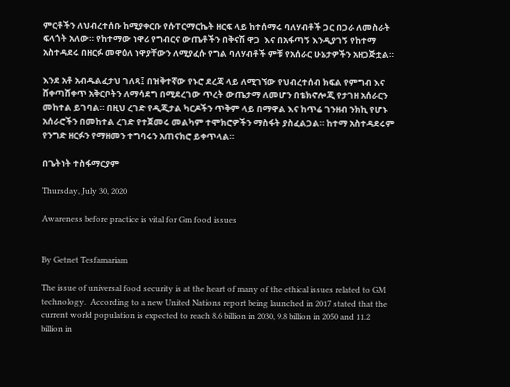ምርቶችን ለህብረተሰቡ ከሚያቀርቡ የሱፐርማርኬት ዘርፍ ላይ ከተሰማሩ ባለሃብቶች ጋር በጋራ ለመስራት ፍላጎት አለው። የከተማው ነዋሪ የግብርና ውጤቶችን በቅናሽ ዋጋ  እና በአፋጣኝ እንዲያገኝ የከተማ አስተዳደሩ በዘርፉ መዋዕለ ነዋያቸውን ለሚያፈሱ የግል ባለሃብቶች ምቹ የአሰራር ሁኔታዎችን አዘጋጅቷል።

እንደ አቶ አብዱልፈታህ ገለጻ፤ በዝቅተኛው የኑሮ ደረጃ ላይ ለሚገኘው የህብረተሰብ ክፍል የምግብ እና ሸቀጣሸቀጥ አቅርቦትን ለማሳደግ በሚደረገው ጥረት ውጤታማ ለመሆን በቴክኖሎጂ የታገዘ አሰራርን መከተል ይገባል። በዚህ ረገድ የዲጂታል ካርዶችን ጥቅም ላይ በማዋል እና ከጥሬ ገንዘብ ንክኪ የሆኑ አሰራሮችን በመከተል ረገድ የተጀመሩ መልካም ተሞክሮዎችን ማስፋት ያስፈልጋል። ከተማ አስተዳደሩም የንግድ ዘርፉን የማዘመን ተግባሩን አጠናክሮ ይቀጥላል።

በጌትነት ተስፋማርያም

Thursday, July 30, 2020

Awareness before practice is vital for Gm food issues


By Getnet Tesfamariam

The issue of universal food security is at the heart of many of the ethical issues related to GM technology.  According to a new United Nations report being launched in 2017 stated that the current world population is expected to reach 8.6 billion in 2030, 9.8 billion in 2050 and 11.2 billion in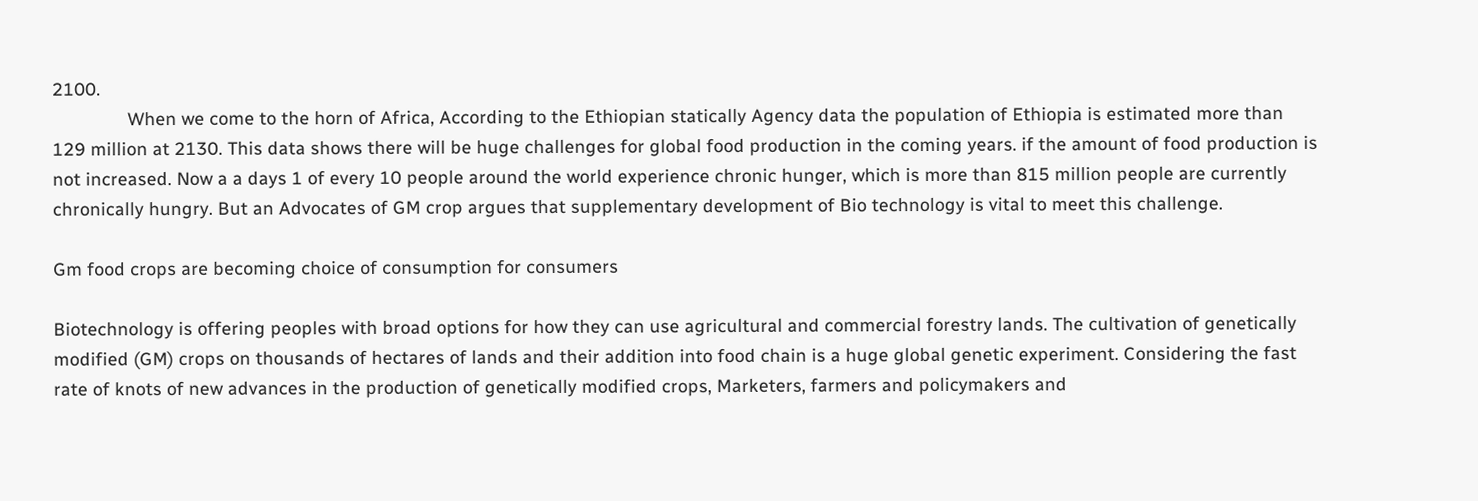2100.
               When we come to the horn of Africa, According to the Ethiopian statically Agency data the population of Ethiopia is estimated more than 129 million at 2130. This data shows there will be huge challenges for global food production in the coming years. if the amount of food production is not increased. Now a a days 1 of every 10 people around the world experience chronic hunger, which is more than 815 million people are currently chronically hungry. But an Advocates of GM crop argues that supplementary development of Bio technology is vital to meet this challenge.

Gm food crops are becoming choice of consumption for consumers

Biotechnology is offering peoples with broad options for how they can use agricultural and commercial forestry lands. The cultivation of genetically modified (GM) crops on thousands of hectares of lands and their addition into food chain is a huge global genetic experiment. Considering the fast rate of knots of new advances in the production of genetically modified crops, Marketers, farmers and policymakers and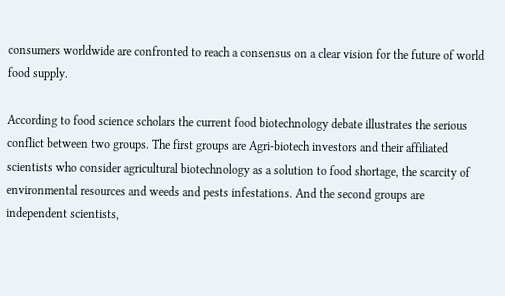consumers worldwide are confronted to reach a consensus on a clear vision for the future of world food supply.

According to food science scholars the current food biotechnology debate illustrates the serious conflict between two groups. The first groups are Agri-biotech investors and their affiliated scientists who consider agricultural biotechnology as a solution to food shortage, the scarcity of environmental resources and weeds and pests infestations. And the second groups are independent scientists,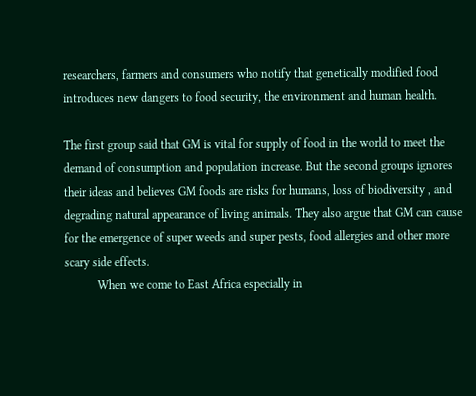researchers, farmers and consumers who notify that genetically modified food introduces new dangers to food security, the environment and human health.

The first group said that GM is vital for supply of food in the world to meet the demand of consumption and population increase. But the second groups ignores their ideas and believes GM foods are risks for humans, loss of biodiversity , and degrading natural appearance of living animals. They also argue that GM can cause for the emergence of super weeds and super pests, food allergies and other more scary side effects.
           When we come to East Africa especially in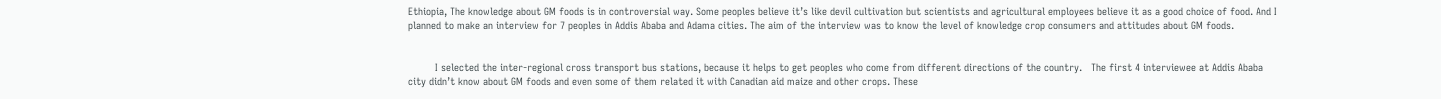Ethiopia, The knowledge about GM foods is in controversial way. Some peoples believe it’s like devil cultivation but scientists and agricultural employees believe it as a good choice of food. And I planned to make an interview for 7 peoples in Addis Ababa and Adama cities. The aim of the interview was to know the level of knowledge crop consumers and attitudes about GM foods.


         I selected the inter-regional cross transport bus stations, because it helps to get peoples who come from different directions of the country.   The first 4 interviewee at Addis Ababa city didn’t know about GM foods and even some of them related it with Canadian aid maize and other crops. These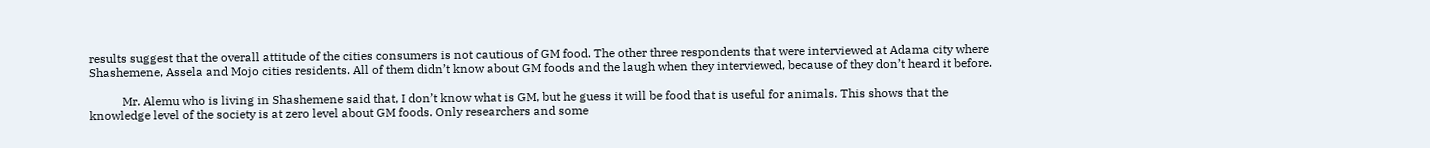results suggest that the overall attitude of the cities consumers is not cautious of GM food. The other three respondents that were interviewed at Adama city where Shashemene, Assela and Mojo cities residents. All of them didn’t know about GM foods and the laugh when they interviewed, because of they don’t heard it before.

           Mr. Alemu who is living in Shashemene said that, I don’t know what is GM, but he guess it will be food that is useful for animals. This shows that the knowledge level of the society is at zero level about GM foods. Only researchers and some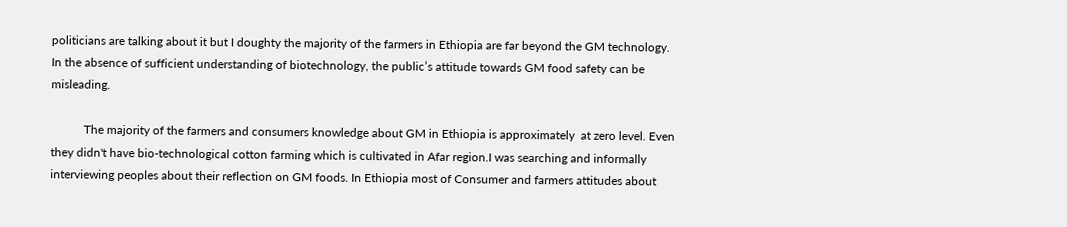politicians are talking about it but I doughty the majority of the farmers in Ethiopia are far beyond the GM technology. In the absence of sufficient understanding of biotechnology, the public’s attitude towards GM food safety can be misleading.

           The majority of the farmers and consumers knowledge about GM in Ethiopia is approximately  at zero level. Even they didn't have bio-technological cotton farming which is cultivated in Afar region.I was searching and informally interviewing peoples about their reflection on GM foods. In Ethiopia most of Consumer and farmers attitudes about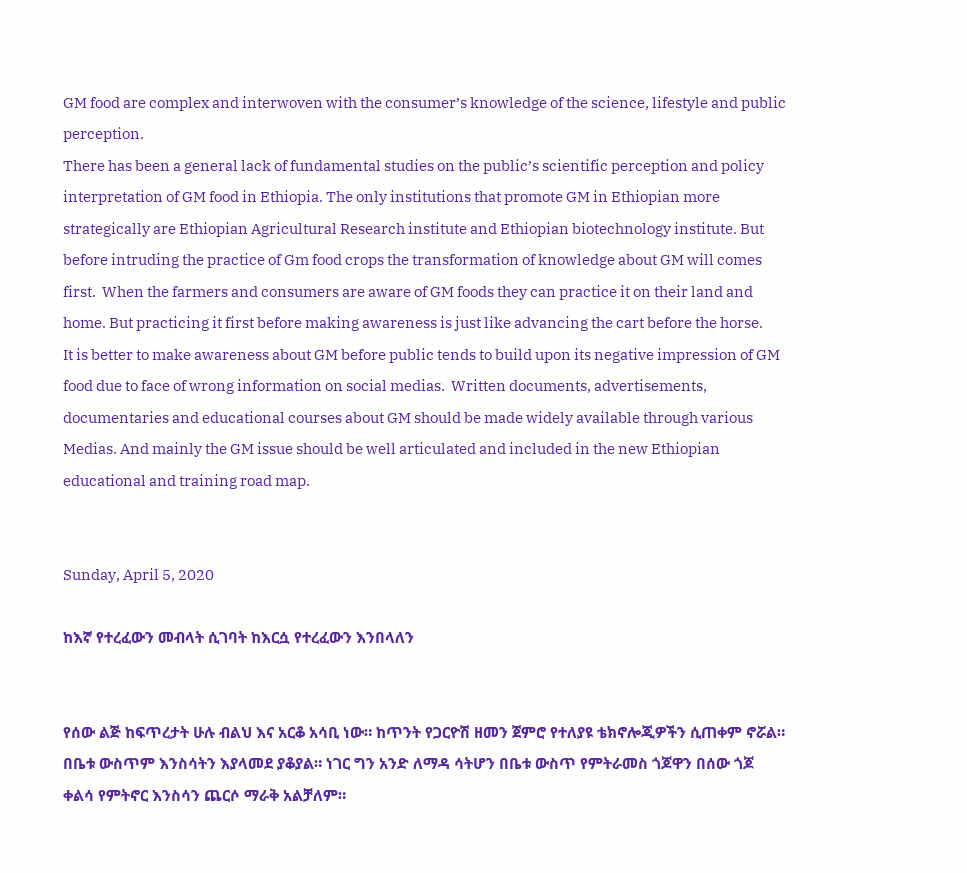GM food are complex and interwoven with the consumer’s knowledge of the science, lifestyle and public perception.
There has been a general lack of fundamental studies on the public’s scientific perception and policy interpretation of GM food in Ethiopia. The only institutions that promote GM in Ethiopian more strategically are Ethiopian Agricultural Research institute and Ethiopian biotechnology institute. But before intruding the practice of Gm food crops the transformation of knowledge about GM will comes first.  When the farmers and consumers are aware of GM foods they can practice it on their land and home. But practicing it first before making awareness is just like advancing the cart before the horse.
It is better to make awareness about GM before public tends to build upon its negative impression of GM food due to face of wrong information on social medias.  Written documents, advertisements, documentaries and educational courses about GM should be made widely available through various Medias. And mainly the GM issue should be well articulated and included in the new Ethiopian educational and training road map.


Sunday, April 5, 2020

ከእኛ የተረፈውን መብላት ሲገባት ከእርሷ የተረፈውን እንበላለን


የሰው ልጅ ከፍጥረታት ሁሉ ብልህ እና አርቆ አሳቢ ነው። ከጥንት የጋርዮሽ ዘመን ጀምሮ የተለያዩ ቴክኖሎጂዎችን ሲጠቀም ኖሯል። በቤቱ ውስጥም እንስሳትን እያላመደ ያቆያል። ነገር ግን አንድ ለማዳ ሳትሆን በቤቱ ውስጥ የምትራመስ ጎጆዋን በሰው ጎጆ ቀልሳ የምትኖር እንስሳን ጨርሶ ማራቅ አልቻለም።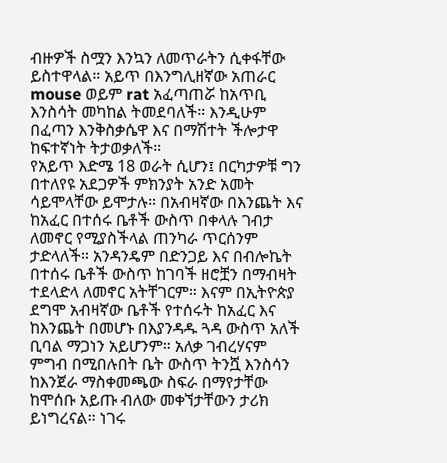ብዙዎች ስሟን እንኳን ለመጥራትን ሲቀፋቸው ይስተዋላል። አይጥ በእንግሊዘኛው አጠራር mouse ወይም rat አፈጣጠሯ ከአጥቢ እንስሳት መካከል ትመደባለች። እንዲሁም በፈጣን እንቅስቃሴዋ እና በማሽተት ችሎታዋ ከፍተኛነት ትታወቃለች።
የአይጥ እድሜ 18 ወራት ሲሆን፤ በርካታዎቹ ግን በተለየዩ አደጋዎች ምክንያት አንድ አመት ሳይሞላቸው ይሞታሉ። በአብዛኛው በእንጨት እና ከአፈር በተሰሩ ቤቶች ውስጥ በቀላሉ ገብታ ለመኖር የሚያስችላል ጠንካራ ጥርሰንም ታድላለች። አንዳንዴም በድንጋይ እና በብሎኬት በተሰሩ ቤቶች ውስጥ ከገባች ዘሮቿን በማብዛት ተደላድላ ለመኖር አትቸገርም። እናም በኢትዮጵያ ደግሞ አብዛኛው ቤቶች የተሰሩት ከአፈር እና ከእንጨት በመሆኑ በእያንዳዱ ጓዳ ውስጥ አለች ቢባል ማጋነን አይሆንም። አለቃ ገብረሃናም ምግብ በሚበሉበት ቤት ውስጥ ትንሿ እንስሳን ከእንጀራ ማስቀመጫው ስፍራ በማየታቸው ከሞሰቡ አይጡ ብለው መቀኘታቸውን ታሪክ ይነግረናል። ነገሩ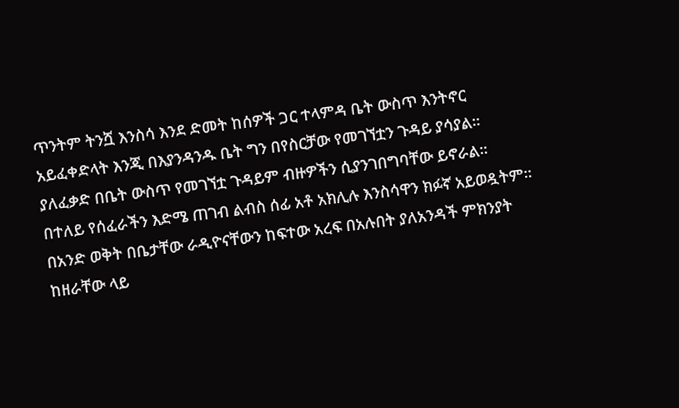ጥንትም ትንሿ እንስሳ እንደ ድመት ከሰዎች ጋር ተላምዳ ቤት ውስጥ እንትኖር አይፈቀድላት እንጂ በእያንዳንዱ ቤት ግን በየስርቻው የመገኘቷን ጉዳይ ያሳያል። ያለፈቃድ በቤት ውስጥ የመገኘቷ ጉዳይም ብዙዎችን ሲያንገበግባቸው ይኖራል።
በተለይ የሰፈራችን እድሜ ጠገብ ልብስ ሰፊ አቶ አክሊሉ እንስሳዋን ክፉኛ አይወዷትም። በአንድ ወቅት በቤታቸው ራዲዮናቸውን ከፍተው አረፍ በአሉበት ያለአንዳች ምክንያት ከዘራቸው ላይ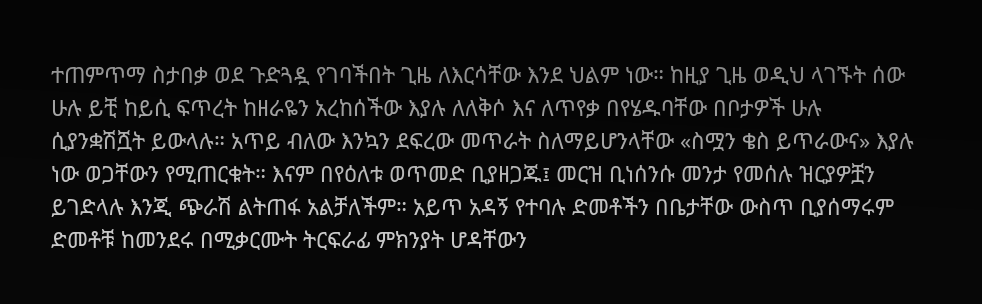ተጠምጥማ ስታበቃ ወደ ጉድጓዷ የገባችበት ጊዜ ለእርሳቸው እንደ ህልም ነው። ከዚያ ጊዜ ወዲህ ላገኙት ሰው ሁሉ ይቺ ከይሲ ፍጥረት ከዘራዬን አረከሰችው እያሉ ለለቅሶ እና ለጥየቃ በየሄዱባቸው በቦታዎች ሁሉ ሲያንቋሽሿት ይውላሉ። አጥይ ብለው እንኳን ደፍረው መጥራት ስለማይሆንላቸው «ስሟን ቄስ ይጥራውና» እያሉ ነው ወጋቸውን የሚጠርቁት። እናም በየዕለቱ ወጥመድ ቢያዘጋጁ፤ መርዝ ቢነሰንሱ መንታ የመሰሉ ዝርያዎቿን ይገድላሉ እንጂ ጭራሽ ልትጠፋ አልቻለችም። አይጥ አዳኝ የተባሉ ድመቶችን በቤታቸው ውስጥ ቢያሰማሩም ድመቶቹ ከመንደሩ በሚቃርሙት ትርፍራፊ ምክንያት ሆዳቸውን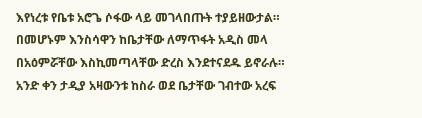እየነረቱ የቤቱ አሮጌ ሶፋው ላይ መገላበጡት ተያይዘውታል። በመሆኑም እንስሳዋን ከቤታቸው ለማጥፋት አዲስ መላ በአዕምሯቸው እስኪመጣላቸው ድረስ እንደተናደዱ ይኖራሉ።
አንድ ቀን ታዲያ አዛውንቱ ከስራ ወደ ቤታቸው ገብተው አረፍ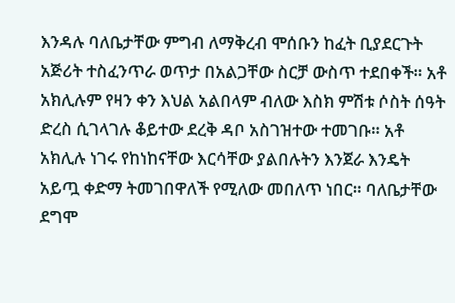እንዳሉ ባለቤታቸው ምግብ ለማቅረብ ሞሰቡን ከፈት ቢያደርጉት አጅሪት ተስፈንጥራ ወጥታ በአልጋቸው ስርቻ ውስጥ ተደበቀች። አቶ አክሊሉም የዛን ቀን እህል አልበላም ብለው እስክ ምሽቱ ሶስት ሰዓት ድረስ ሲገላገሉ ቆይተው ደረቅ ዳቦ አስገዝተው ተመገቡ። አቶ አክሊሉ ነገሩ የከነከናቸው እርሳቸው ያልበሉትን እንጀራ እንዴት አይጧ ቀድማ ትመገበዋለች የሚለው መበለጥ ነበር። ባለቤታቸው ደግሞ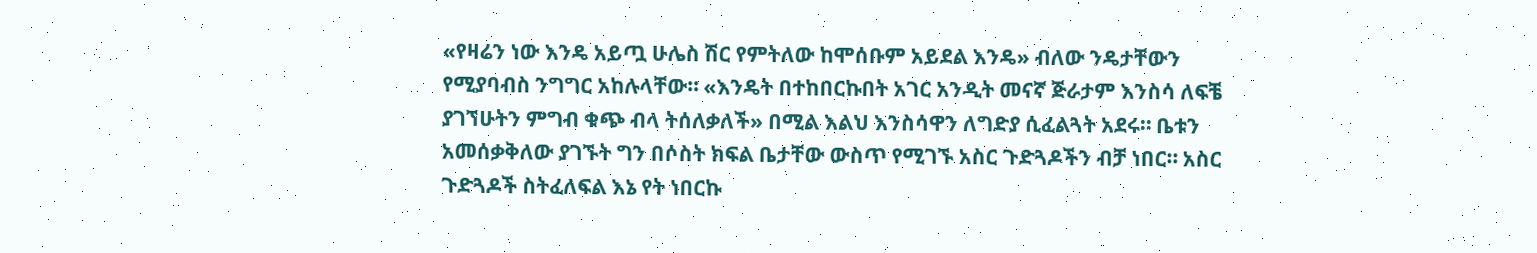«የዛሬን ነው እንዴ አይጧ ሁሌስ ሽር የምትለው ከሞሰቡም አይደል እንዴ» ብለው ንዴታቸውን የሚያባብስ ንግግር አከሉላቸው። «እንዴት በተከበርኩበት አገር አንዲት መናኛ ጅራታም እንስሳ ለፍቼ ያገኘሁትን ምግብ ቁጭ ብላ ትሰለቃለች» በሚል እልህ እንስሳዋን ለግድያ ሲፈልጓት አደሩ። ቤቱን አመሰቃቅለው ያገኙት ግን በሶስት ክፍል ቤታቸው ውስጥ የሚገኙ አስር ጉድጓዶችን ብቻ ነበር። አስር ጉድጓዶች ስትፈለፍል እኔ የት ነበርኩ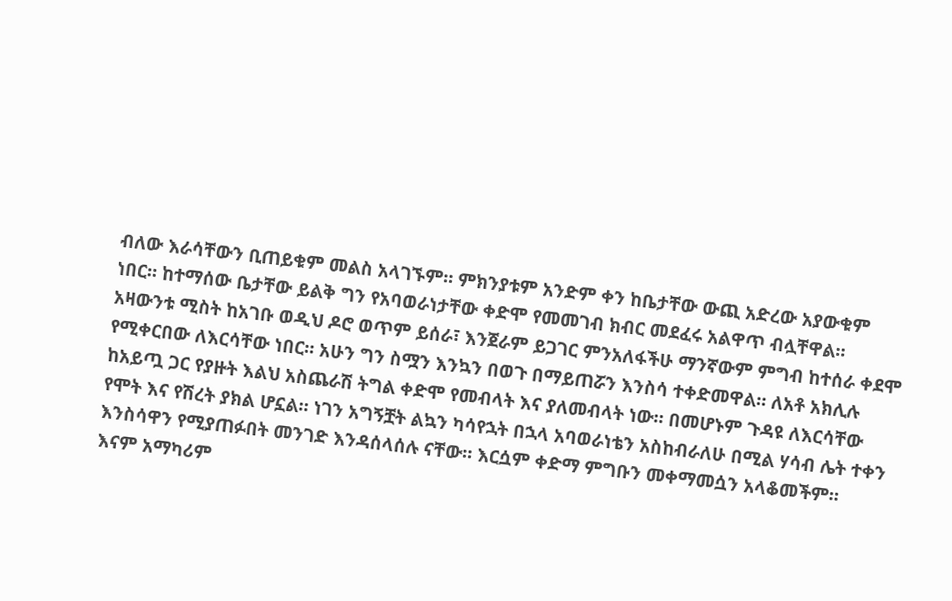ብለው እራሳቸውን ቢጠይቁም መልስ አላገኙም። ምክንያቱም አንድም ቀን ከቤታቸው ውጪ አድረው አያውቁም ነበር። ከተማሰው ቤታቸው ይልቅ ግን የአባወራነታቸው ቀድሞ የመመገብ ክብር መደፈሩ አልዋጥ ብሏቸዋል።
አዛውንቱ ሚስት ከአገቡ ወዲህ ዶሮ ወጥም ይሰራ፣ እንጀራም ይጋገር ምንአለፋችሁ ማንኛውም ምግብ ከተሰራ ቀደሞ የሚቀርበው ለእርሳቸው ነበር። አሁን ግን ስሟን እንኳን በወጉ በማይጠሯን እንስሳ ተቀድመዋል። ለአቶ አክሊሉ ከአይጧ ጋር የያዙት እልህ አስጨራሽ ትግል ቀድሞ የመብላት እና ያለመብላት ነው። በመሆኑም ጉዳዩ ለእርሳቸው የሞት እና የሽረት ያክል ሆኗል። ነገን አግኝቿት ልኳን ካሳየኋት በኋላ አባወራነቴን አስከብራለሁ በሚል ሃሳብ ሌት ተቀን እንስሳዋን የሚያጠፉበት መንገድ እንዳሰላሰሉ ናቸው። እርሷም ቀድማ ምግቡን መቀማመሷን አላቆመችም።
እናም አማካሪም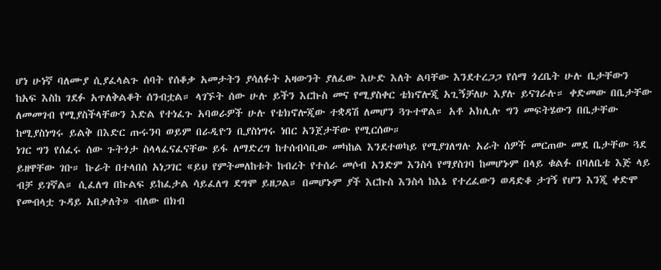ሆነ ሁነኛ ባለሙያ ሲያፈላልጉ ሰባት የሰቆቃ አመታትን ያሳለፉት አዛውንት ያለፈው እሁድ እለት ልባቸው እንደተረጋጋ የሰማ ጎረቤት ሁሉ ቤታቸውን ከአፍ እስከ ገደፉ አጥለቅልቆት ሰንብቷል። ላገኙት ሰው ሁሉ ይችን እርኩስ መና የሚያስቀር ቴክኖሎጂ አጊኝቻለሁ እያሉ ይናገራሉ። ቀድመው በቤታቸው ለመመገብ የሚያስችላቸውን እድል የተነፈጉ አባወራዎች ሁሉ የቴክኖሎጂው ተቋዳሽ ለመሆን ጓጉተዋል። አቶ አክሊሉ ግን መፍትሄውን በቤታቸው ከሚያስነግሩ ይልቅ በእድር ጡሩንባ ወይም በራዲዮን ቢያስነግሩ ነበር አንጀታቸው የሚርሰው።
ነገር ግን የሰፈሩ ሰው ጉትጎታ ስላላፈናፈናቸው ይፋ ለማድረግ ከተሰብሳቢው መካከል እንደተወካይ የሚያገለግሉ አራት ሰዎች መርጠው መደ ቤታቸው ጓደ ይዘዋቸው ገቡ። ኩራት በተላበሰ አነጋገር «ይህ የምትመለከቱት ከብረት የተሰራ መሶብ አንድም እንስሳ የማያስገባ ከመሆኑም በላይ ቁልፉ በባለቤቴ እጅ ላይ ብቻ ይገኛል። ሲፈለግ በኩልፍ ይከፈታል ሳይፈለግ ደግሞ ይዘጋል። በመሆኑም ያች እርኩስ እንስሳ ከእኔ የተረፈውን ወዳድቆ ታገኝ የሆን እንጂ ቀድሞ የመብላቷ ጉዳይ አበቃለት» ብለው በክብ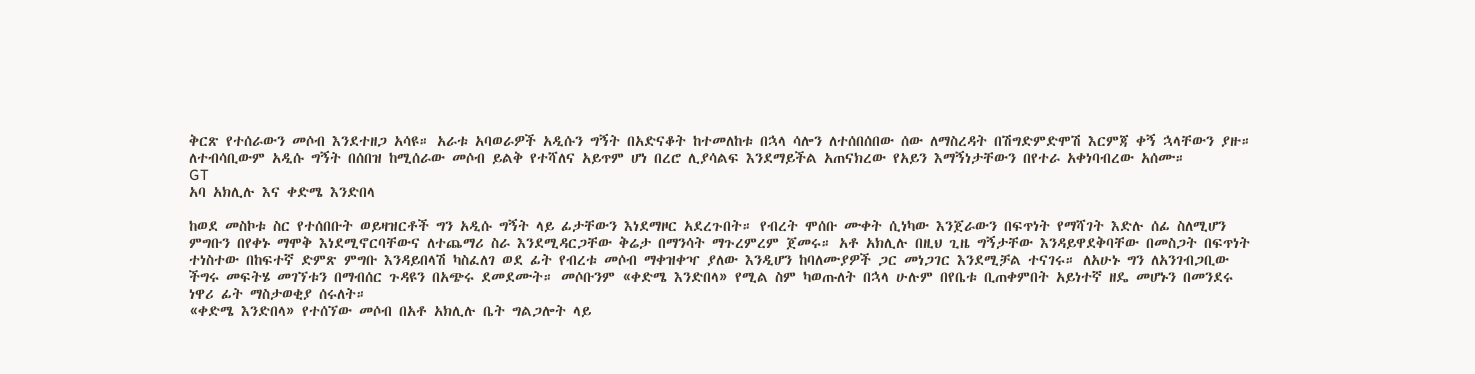ቅርጽ የተሰራውን መሶብ እንደተዘጋ አሳዩ። አራቱ አባወራዎች አዲሱን ግኝት በአድናቆት ከተመለከቱ በኋላ ሳሎን ለተሰበሰበው ሰው ለማስረዳት በሽግድምድሞሽ እርምጃ ቀኝ ኋላቸውን ያዙ። ለተብሳቢውም አዲሱ ግኝት በሰበዝ ከሚሰራው መሶብ ይልቅ የተሻለና አይጥም ሆነ በረሮ ሊያሳልፍ እንደማይችል አጠናክረው የአይን እማኝነታቸውን በየተራ አቀነባብረው አሰሙ።
GT
አባ አክሊሉ እና ቀድሜ እንድበላ

ከወደ መስኮቱ ስር የተሰበቡት ወይዛዝርቶች ግን አዲሱ ግኝት ላይ ፊታቸውን እነደማዞር አደረጉበት። የብረት ሞሰቡ ሙቀት ሲነካው እንጀራውን በፍጥነት የማሻገት እድሉ ሰፊ ስለሚሆን ምግቡን በየቀኑ ማሞቅ እነደሚኖርባቸውና ለተጨማሪ ስራ እንደሚዳርጋቸው ቅሬታ በማንሳት ማጉረምረም ጀመሩ። አቶ አክሊሉ በዚህ ጊዜ ግኝታቸው እንዳይዋደቅባቸው በመስጋት በፍጥነት ተነስተው በከፍተኛ ድምጽ ምግቡ እንዳይበላሽ ካስፈለገ ወደ ፊት የብረቱ መሶብ ማቀዝቀዣ ያለው እንዲሆን ከባለሙያዎች ጋር መነጋገር እንደሚቻል ተናገሩ። ለአሁኑ ግን ለአንገብጋቢው ችግሩ መፍትሄ መገኘቱን በማብሰር ጉዳዩን በአጭሩ ደመደሙት። መሶቡንም «ቀድሜ እንድበላ» የሚል ስም ካወጡለት በኋላ ሁሉም በየቤቱ ቢጠቀምበት አይነተኛ ዘዴ መሆኑን በመንደሩ ነዋሪ ፊት ማስታወቂያ ሰሩለት።
«ቀድሜ እንድበላ» የተሰኘው መሶብ በአቶ አክሊሉ ቤት ግልጋሎት ላይ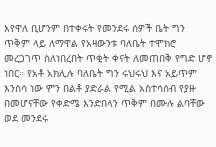እየዋለ ቢሆንም በተቀሩት የመንደሩ ሰዎች ቤት ግን ጥቅም ላይ ለማዋል የአዛውንቱ ባለቤት ተሞክሮ መረጋገጥ ስለነበረበት ጥቂት ቀናት ለመጠበቅ የግድ ሆኖ ነበር። የአቶ አክሊሉ ባለቤት ግን ሩህሩህ እና አይጥም እንስሳ ነው ምን በልቶ ያድራል የሚል አስተሳሰብ የያዙ በመሆናቸው የቀድሜ እንድበላን ጥቅም በሙሉ ልባቸው ወደ መንደሩ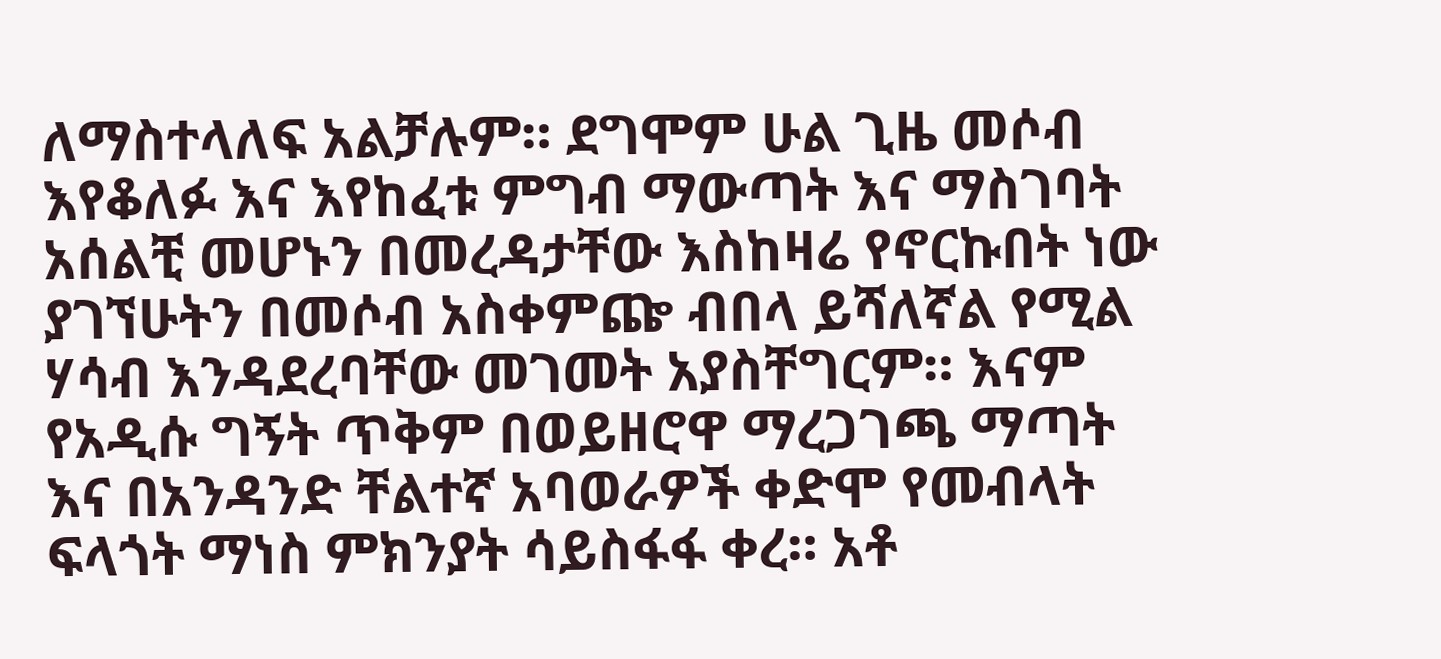ለማስተላለፍ አልቻሉም። ደግሞም ሁል ጊዜ መሶብ እየቆለፉ እና እየከፈቱ ምግብ ማውጣት እና ማስገባት አሰልቺ መሆኑን በመረዳታቸው እስከዛሬ የኖርኩበት ነው ያገኘሁትን በመሶብ አስቀምጬ ብበላ ይሻለኛል የሚል ሃሳብ እንዳደረባቸው መገመት አያስቸግርም። እናም የአዲሱ ግኝት ጥቅም በወይዘሮዋ ማረጋገጫ ማጣት እና በአንዳንድ ቸልተኛ አባወራዎች ቀድሞ የመብላት ፍላጎት ማነስ ምክንያት ሳይስፋፋ ቀረ። አቶ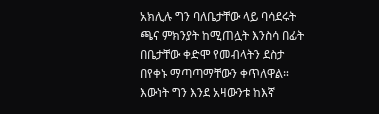አክሊሉ ግን ባለቤታቸው ላይ ባሳደሩት ጫና ምክንያት ከሚጠሏት እንስሳ በፊት በቤታቸው ቀድሞ የመብላትን ደስታ በየቀኑ ማጣጣማቸውን ቀጥለዋል። እውነት ግን እንደ አዛውንቱ ከእኛ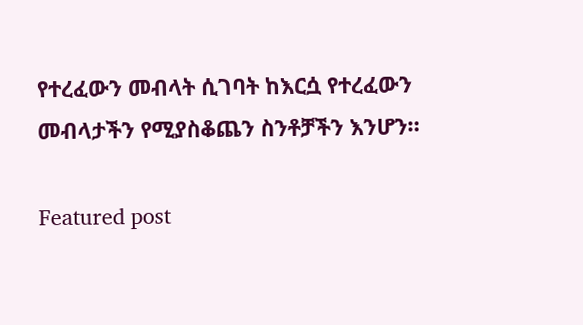የተረፈውን መብላት ሲገባት ከእርሷ የተረፈውን መብላታችን የሚያስቆጨን ስንቶቻችን እንሆን።

Featured post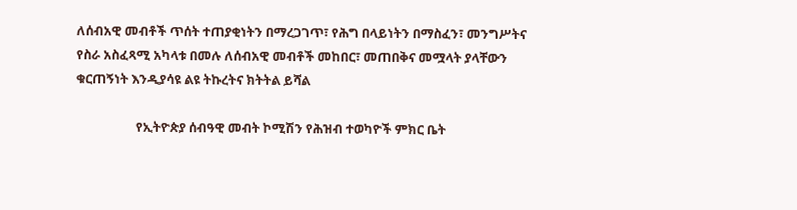ለሰብአዊ መብቶች ጥሰት ተጠያቂነትን በማረጋገጥ፣ የሕግ በላይነትን በማስፈን፣ መንግሥትና የስራ አስፈጻሚ አካላቱ በመሉ ለሰብአዊ መብቶች መከበር፣ መጠበቅና መሟላት ያላቸውን ቁርጠኝነት እንዲያሳዩ ልዩ ትኩረትና ክትትል ይሻል

                    የኢትዮጵያ ሰብዓዊ መብት ኮሚሽን የሕዝብ ተወካዮች ምክር ቤት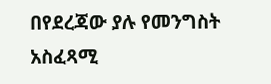በየደረጃው ያሉ የመንግስት አስፈጻሚ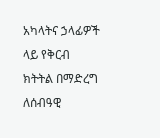አካላትና ኃላፊዎች ላይ የቅርብ ክትትል በማድረግ ለሰብዓዊ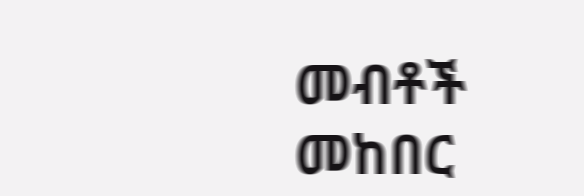መብቶች መከበር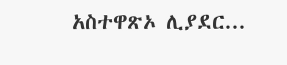አስተዋጽኦ ሊያደር...